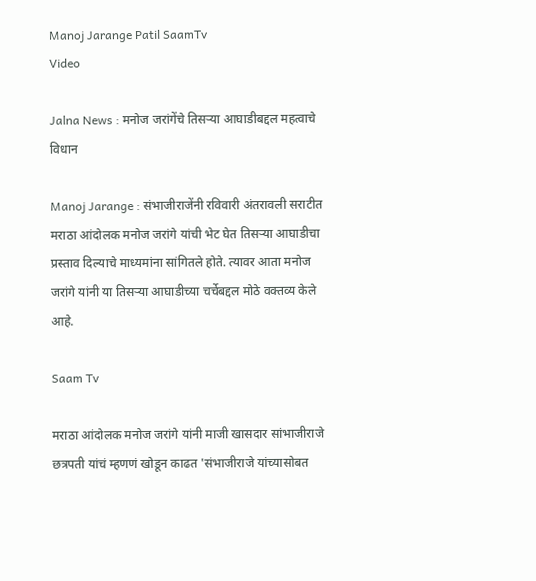Manoj Jarange Patil SaamTv
Video

Jalna News : मनोज जरांगेंचे तिसऱ्या आघाडीबद्दल महत्वाचे विधान

Manoj Jarange : संभाजीराजेंनी रविवारी अंतरावली सराटीत मराठा आंदोलक मनोज जरांगे यांची भेट घेत तिसऱ्या आघाडीचा प्रस्ताव दिल्याचे माध्यमांना सांगितले होते. त्यावर आता मनोज जरांगे यांनी या तिसऱ्या आघाडीच्या चर्चेबद्दल मोठे वक्तव्य केले आहे.

Saam Tv

मराठा आंदोलक मनोज जरांगे यांनी माजी खासदार सांभाजीराजे छत्रपती यांचं म्हणणं खोडून काढत 'संभाजीराजे यांच्यासोबत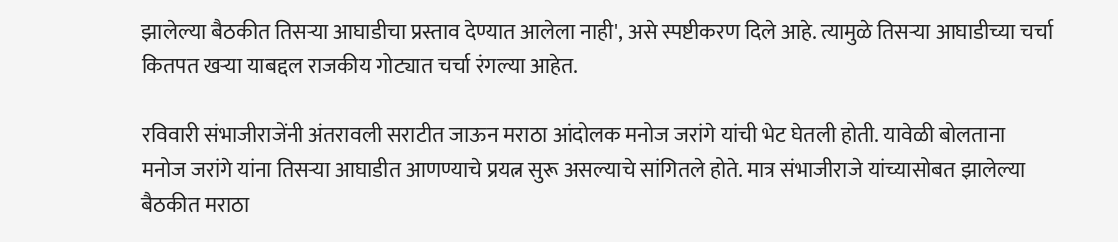झालेल्या बैठकीत तिसऱ्या आघाडीचा प्रस्ताव देण्यात आलेला नाही', असे स्पष्टीकरण दिले आहे. त्यामुळे तिसऱ्या आघाडीच्या चर्चा कितपत खऱ्या याबद्दल राजकीय गोट्यात चर्चा रंगल्या आहेत.

रविवारी संभाजीराजेंनी अंतरावली सराटीत जाऊन मराठा आंदोलक मनोज जरांगे यांची भेट घेतली होती. यावेळी बोलताना मनोज जरांगे यांना तिसऱ्या आघाडीत आणण्याचे प्रयत्न सुरू असल्याचे सांगितले होते. मात्र संभाजीराजे यांच्यासोबत झालेल्या बैठकीत मराठा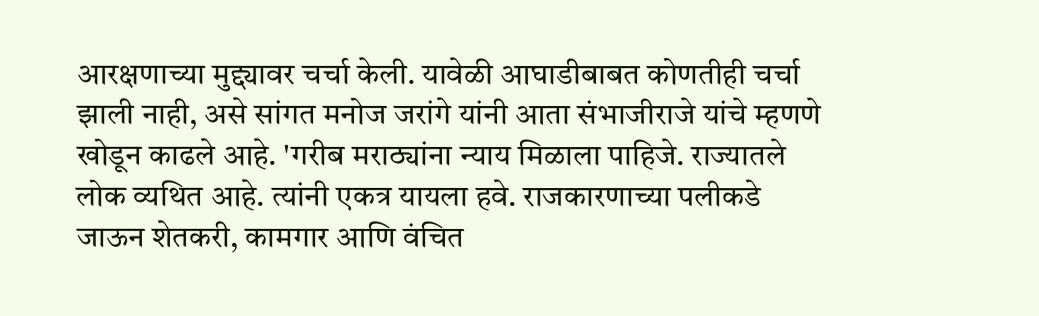आरक्षणाच्या मुद्द्यावर चर्चा केली. यावेळी आघाडीबाबत कोणतीही चर्चा झाली नाही, असे सांगत मनोज जरांगे यांनी आता संभाजीराजे यांचे म्हणणे खोडून काढले आहे. 'गरीब मराठ्यांना न्याय मिळाला पाहिजे. राज्यातले लोक व्यथित आहे. त्यांनी एकत्र यायला हवे. राजकारणाच्या पलीकडे जाऊन शेतकरी, कामगार आणि वंचित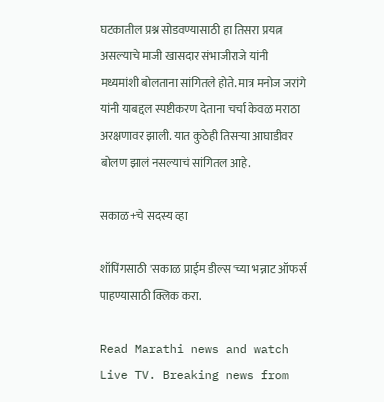घटकातील प्रश्न सोडवण्यासाठी हा तिसरा प्रयत्न असल्याचे माजी खासदार संभाजीराजे यांनी मध्यमांशी बोलताना सांगितले होते. मात्र मनोज जरांगे यांनी याबद्दल स्पष्टीकरण देताना चर्चा केवळ मराठा अरक्षणावर झाली. यात कुठेही तिसऱ्या आघाडीवर बोलण झालं नसल्याचं सांगितल आहे.

सकाळ+चे सदस्य व्हा

शॉपिंगसाठी 'सकाळ प्राईम डील्स'च्या भन्नाट ऑफर्स पाहण्यासाठी क्लिक करा.

Read Marathi news and watch Live TV. Breaking news from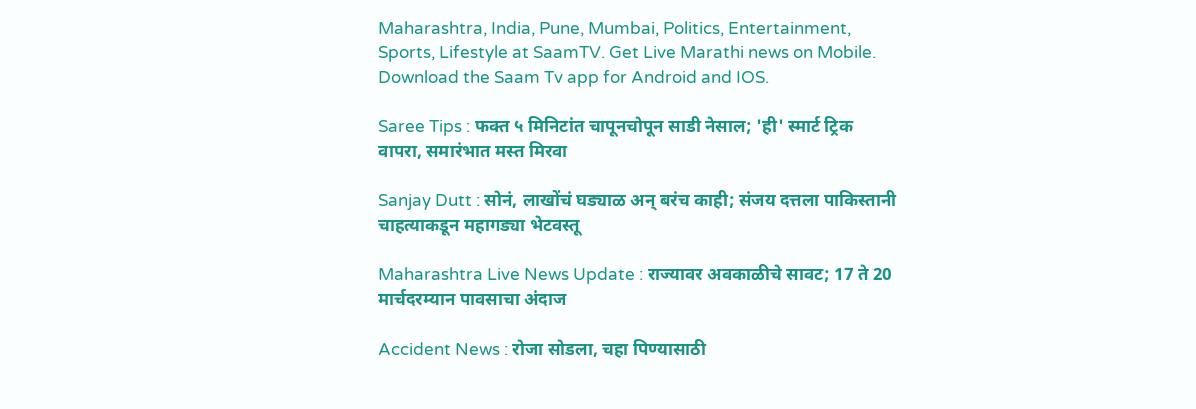Maharashtra, India, Pune, Mumbai, Politics, Entertainment, Sports, Lifestyle at SaamTV. Get Live Marathi news on Mobile. Download the Saam Tv app for Android and IOS.

Saree Tips : फक्त ५ मिनिटांत चापूनचोपून साडी नेसाल; 'ही' स्मार्ट ट्रिक वापरा, समारंभात मस्त मिरवा

Sanjay Dutt : सोनं, लाखोंचं घड्याळ अन् बरंच काही; संजय दत्तला पाकिस्तानी चाहत्याकडून महागड्या भेटवस्तू

Maharashtra Live News Update : राज्यावर अवकाळीचे सावट; 17 ते 20 मार्चदरम्यान पावसाचा अंदाज

Accident News : रोजा सोडला, चहा पिण्यासाठी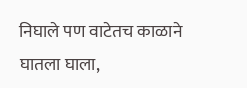निघाले पण वाटेतच काळाने घातला घाला,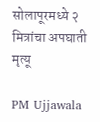सोलापूरमध्ये २ मित्रांचा अपघाती मृत्यू

PM Ujjawala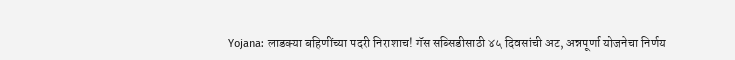Yojana: लाडक्या बहि‍णींच्या पदरी निराशाच! गॅस सब्सिडीसाठी ४५ दिवसांची अट, अन्नपूर्णा योजनेचा निर्णय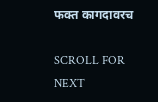फक्त कागदावरच

SCROLL FOR NEXT